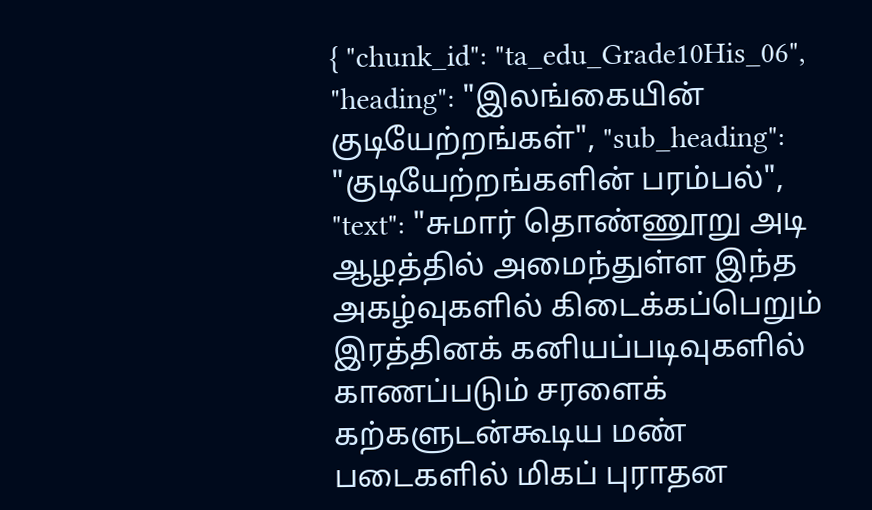{ "chunk_id": "ta_edu_Grade10His_06", "heading": "இலங்கையின் குடியேற்றங்கள்", "sub_heading": "குடியேற்றங்களின் பரம்பல்", "text": "சுமார் தொண்ணூறு அடி ஆழத்தில் அமைந்துள்ள இந்த அகழ்வுகளில் கிடைக்கப்பெறும் இரத்தினக் கனியப்படிவுகளில் காணப்படும் சரளைக் கற்களுடன்கூடிய மண் படைகளில் மிகப் புராதன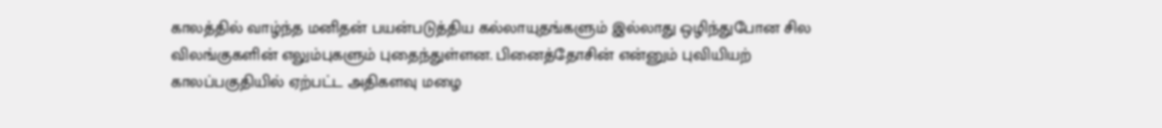காலத்தில் வாழ்ந்த மனிதன் பயன்படுத்திய கல்லாயுதங்களும் இல்லாது ஒழிந்துபோன சில விலங்குகளின் எலும்புகளும் புதைந்துள்ளன. பினைத்தோசின் என்னும் புவியியற் காலப்பகுதியில் ஏற்பட்ட அதிகளவு மழை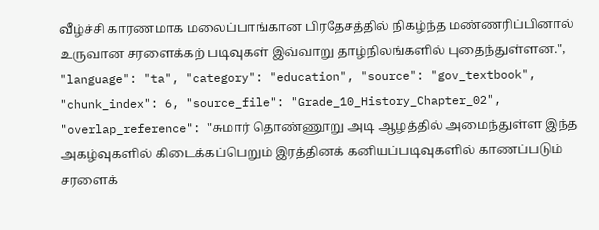வீழ்ச்சி காரணமாக மலைப்பாங்கான பிரதேசத்தில் நிகழ்ந்த மண்ணரிப்பினால் உருவான சரளைக்கற் படிவுகள் இவ்வாறு தாழ்நிலங்களில் புதைந்துள்ளன.", "language": "ta", "category": "education", "source": "gov_textbook", "chunk_index": 6, "source_file": "Grade_10_History_Chapter_02", "overlap_reference": "சுமார் தொண்ணூறு அடி ஆழத்தில் அமைந்துள்ள இந்த அகழ்வுகளில் கிடைக்கப்பெறும் இரத்தினக் கனியப்படிவுகளில் காணப்படும் சரளைக்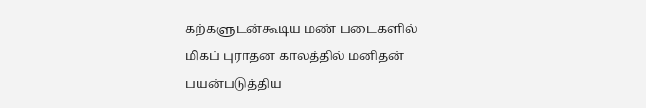கற்களுடன்கூடிய மண் படைகளில் மிகப் புராதன காலத்தில் மனிதன் பயன்படுத்திய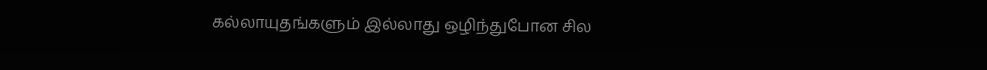கல்லாயுதங்களும் இல்லாது ஒழிந்துபோன சில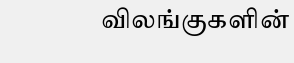விலங்குகளின்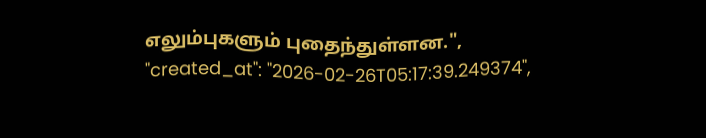எலும்புகளும் புதைந்துள்ளன.", "created_at": "2026-02-26T05:17:39.249374",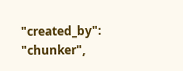"created_by": "chunker",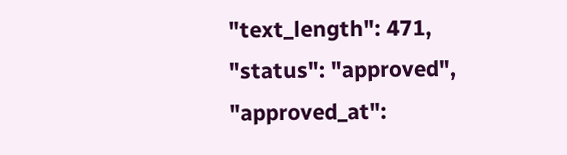"text_length": 471, "status": "approved", "approved_at":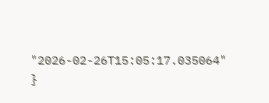"2026-02-26T15:05:17.035064" }